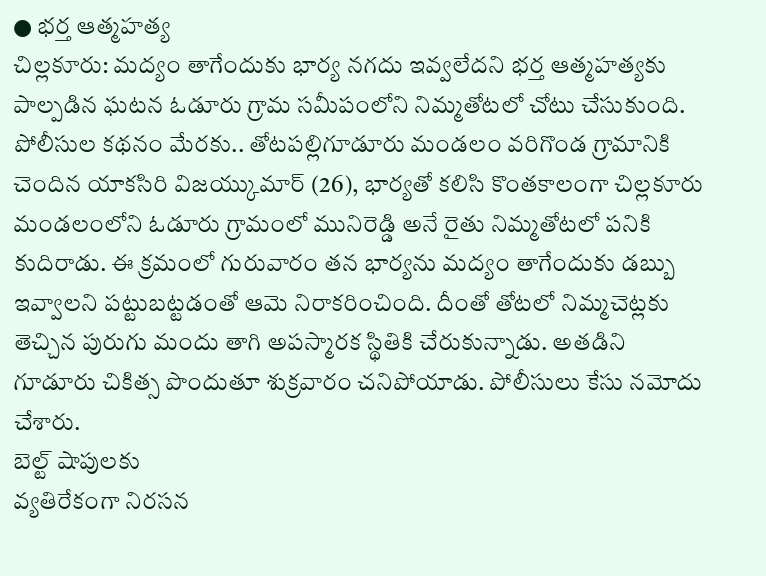● భర్త ఆత్మహత్య
చిల్లకూరు: మద్యం తాగేందుకు భార్య నగదు ఇవ్వలేదని భర్త ఆత్మహత్యకు పాల్పడిన ఘటన ఓడూరు గ్రామ సమీపంలోని నిమ్మతోటలో చోటు చేసుకుంది. పోలీసుల కథనం మేరకు.. తోటపల్లిగూడూరు మండలం వరిగొండ గ్రామానికి చెందిన యాకసిరి విజయ్కుమార్ (26), భార్యతో కలిసి కొంతకాలంగా చిల్లకూరు మండలంలోని ఓడూరు గ్రామంలో మునిరెడ్డి అనే రైతు నిమ్మతోటలో పనికి కుదిరాడు. ఈ క్రమంలో గురువారం తన భార్యను మద్యం తాగేందుకు డబ్బు ఇవ్వాలని పట్టుబట్టడంతో ఆమె నిరాకరించింది. దీంతో తోటలో నిమ్మచెట్లకు తెచ్చిన పురుగు మందు తాగి అపస్మారక స్థితికి చేరుకున్నాడు. అతడిని గూడూరు చికిత్స పొందుతూ శుక్రవారం చనిపోయాడు. పోలీసులు కేసు నమోదు చేశారు.
బెల్ట్ షాపులకు
వ్యతిరేకంగా నిరసన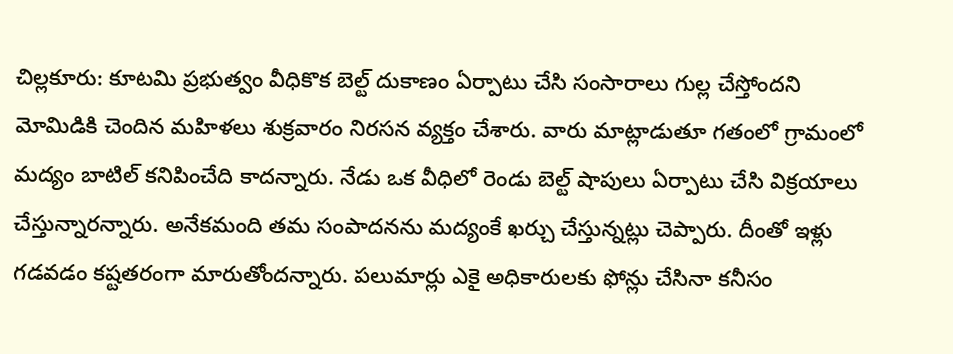చిల్లకూరు: కూటమి ప్రభుత్వం వీధికొక బెల్ట్ దుకాణం ఏర్పాటు చేసి సంసారాలు గుల్ల చేస్తోందని మోమిడికి చెందిన మహిళలు శుక్రవారం నిరసన వ్యక్తం చేశారు. వారు మాట్లాడుతూ గతంలో గ్రామంలో మద్యం బాటిల్ కనిపించేది కాదన్నారు. నేడు ఒక వీధిలో రెండు బెల్ట్ షాపులు ఏర్పాటు చేసి విక్రయాలు చేస్తున్నారన్నారు. అనేకమంది తమ సంపాదనను మద్యంకే ఖర్చు చేస్తున్నట్లు చెప్పారు. దీంతో ఇళ్లు గడవడం కష్టతరంగా మారుతోందన్నారు. పలుమార్లు ఎకై అధికారులకు ఫోన్లు చేసినా కనీసం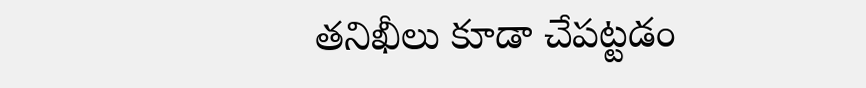తనిఖీలు కూడా చేపట్టడం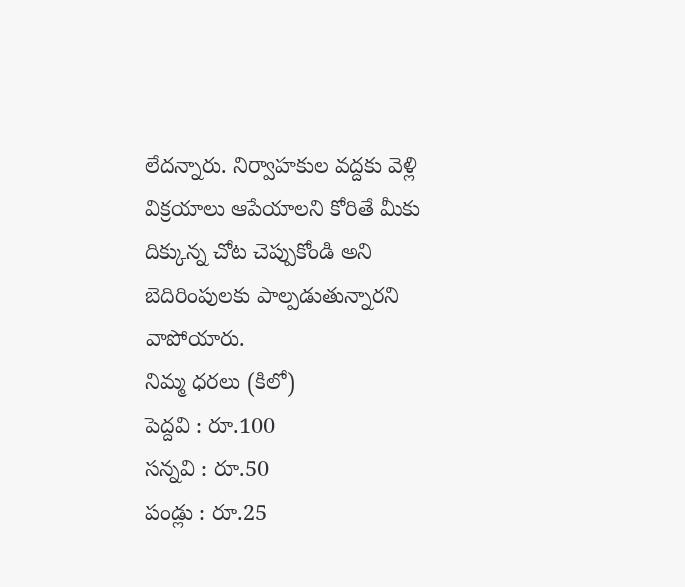లేదన్నారు. నిర్వాహకుల వద్దకు వెళ్లి విక్రయాలు ఆపేయాలని కోరితే మీకు దిక్కున్న చోట చెప్పుకోండి అని బెదిరింపులకు పాల్పడుతున్నారని వాపోయారు.
నిమ్మ ధరలు (కిలో)
పెద్దవి : రూ.100
సన్నవి : రూ.50
పండ్లు : రూ.25